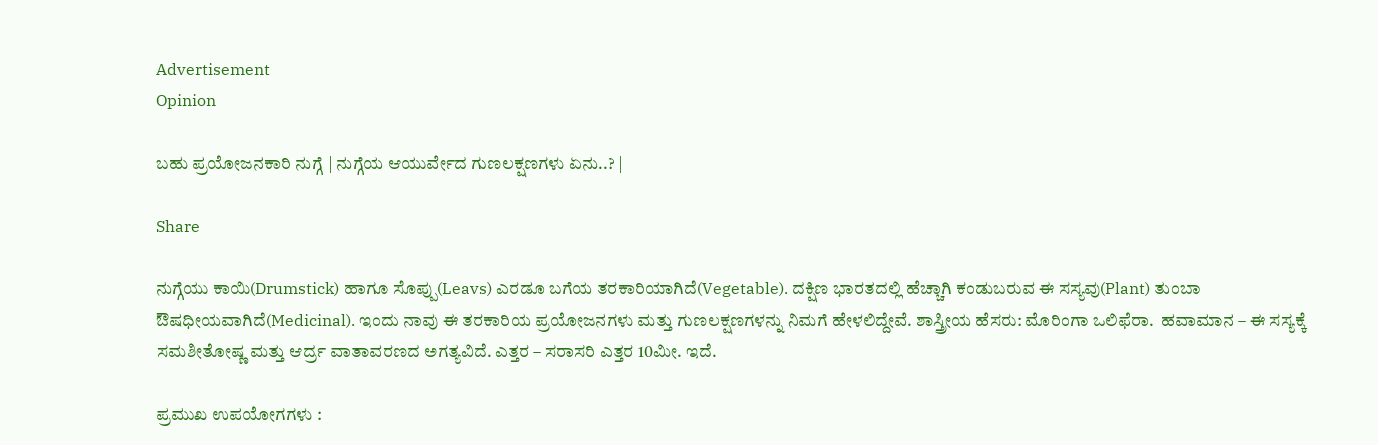Advertisement
Opinion

ಬಹು ಪ್ರಯೋಜನಕಾರಿ ನುಗ್ಗೆ | ನುಗ್ಗೆಯ ಆಯುರ್ವೇದ ಗುಣಲಕ್ಷಣಗಳು ಏನು..? |

Share

ನುಗ್ಗೆಯು ಕಾಯಿ(Drumstick) ಹಾಗೂ ಸೊಪ್ಪು(Leavs) ಎರಡೂ ಬಗೆಯ ತರಕಾರಿಯಾಗಿದೆ(Vegetable). ದಕ್ಷಿಣ ಭಾರತದಲ್ಲಿ ಹೆಚ್ಚಾಗಿ ಕಂಡುಬರುವ ಈ ಸಸ್ಯವು(Plant) ತುಂಬಾ ಔಷಧೀಯವಾಗಿದೆ(Medicinal). ಇಂದು ನಾವು ಈ ತರಕಾರಿಯ ಪ್ರಯೋಜನಗಳು ಮತ್ತು ಗುಣಲಕ್ಷಣಗಳನ್ನು ನಿಮಗೆ ಹೇಳಲಿದ್ದೇವೆ. ಶಾಸ್ತ್ರೀಯ ಹೆಸರು: ಮೊರಿಂಗಾ ಒಲಿಫೆರಾ.  ಹವಾಮಾನ – ಈ ಸಸ್ಯಕ್ಕೆ ಸಮಶೀತೋಷ್ಣ ಮತ್ತು ಆರ್ದ್ರ ವಾತಾವರಣದ ಅಗತ್ಯವಿದೆ. ಎತ್ತರ – ಸರಾಸರಿ ಎತ್ತರ 10ಮೀ. ಇದೆ.

ಪ್ರಮುಖ ಉಪಯೋಗಗಳು :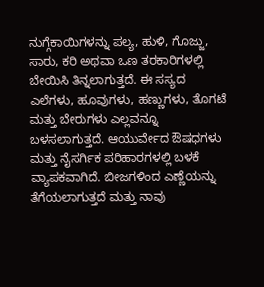ನುಗ್ಗೆಕಾಯಿಗಳನ್ನು ಪಲ್ಯ, ಹುಳಿ, ಗೊಜ್ಜು, ಸಾರು, ಕರಿ ಅಥವಾ ಒಣ ತರಕಾರಿಗಳಲ್ಲಿ ಬೇಯಿಸಿ ತಿನ್ನಲಾಗುತ್ತದೆ. ಈ ಸಸ್ಯದ ಎಲೆಗಳು, ಹೂವುಗಳು, ಹಣ್ಣುಗಳು, ತೊಗಟೆ ಮತ್ತು ಬೇರುಗಳು ಎಲ್ಲವನ್ನೂ ಬಳಸಲಾಗುತ್ತದೆ. ಆಯುರ್ವೇದ ಔಷಧಗಳು ಮತ್ತು ನೈಸರ್ಗಿಕ ಪರಿಹಾರಗಳಲ್ಲಿ ಬಳಕೆ ವ್ಯಾಪಕವಾಗಿದೆ. ಬೀಜಗಳಿಂದ ಎಣ್ಣೆಯನ್ನು ತೆಗೆಯಲಾಗುತ್ತದೆ ಮತ್ತು ನಾವು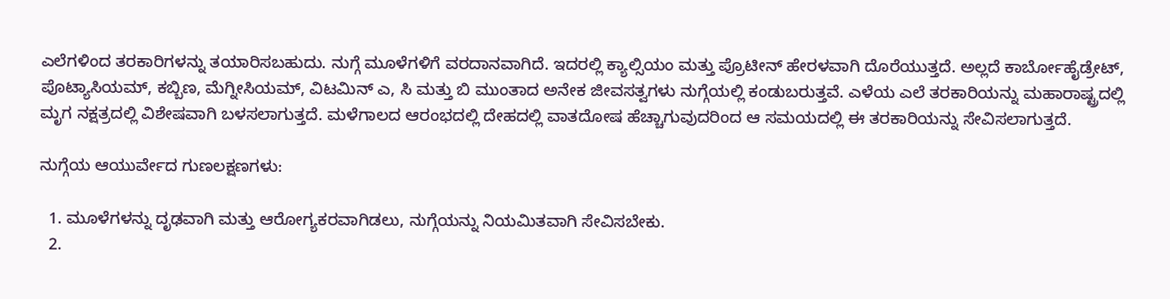ಎಲೆಗಳಿಂದ ತರಕಾರಿಗಳನ್ನು ತಯಾರಿಸಬಹುದು. ನುಗ್ಗೆ ಮೂಳೆಗಳಿಗೆ ವರದಾನವಾಗಿದೆ. ಇದರಲ್ಲಿ ಕ್ಯಾಲ್ಸಿಯಂ ಮತ್ತು ಪ್ರೊಟೀನ್ ಹೇರಳವಾಗಿ ದೊರೆಯುತ್ತದೆ. ಅಲ್ಲದೆ ಕಾರ್ಬೋಹೈಡ್ರೇಟ್, ಪೊಟ್ಯಾಸಿಯಮ್, ಕಬ್ಬಿಣ, ಮೆಗ್ನೀಸಿಯಮ್, ವಿಟಮಿನ್ ಎ, ಸಿ ಮತ್ತು ಬಿ ಮುಂತಾದ ಅನೇಕ ಜೀವಸತ್ವಗಳು ನುಗ್ಗೆಯಲ್ಲಿ ಕಂಡುಬರುತ್ತವೆ. ಎಳೆಯ ಎಲೆ ತರಕಾರಿಯನ್ನು ಮಹಾರಾಷ್ಟ್ರದಲ್ಲಿ ಮೃಗ ನಕ್ಷತ್ರದಲ್ಲಿ ವಿಶೇಷವಾಗಿ ಬಳಸಲಾಗುತ್ತದೆ. ಮಳೆಗಾಲದ ಆರಂಭದಲ್ಲಿ ದೇಹದಲ್ಲಿ ವಾತದೋಷ ಹೆಚ್ಚಾಗುವುದರಿಂದ ಆ ಸಮಯದಲ್ಲಿ ಈ ತರಕಾರಿಯನ್ನು ಸೇವಿಸಲಾಗುತ್ತದೆ.

ನುಗ್ಗೆಯ ಆಯುರ್ವೇದ ಗುಣಲಕ್ಷಣಗಳು:

  1. ಮೂಳೆಗಳನ್ನು ದೃಢವಾಗಿ ಮತ್ತು ಆರೋಗ್ಯಕರವಾಗಿಡಲು, ನುಗ್ಗೆಯನ್ನು ನಿಯಮಿತವಾಗಿ ಸೇವಿಸಬೇಕು.
  2.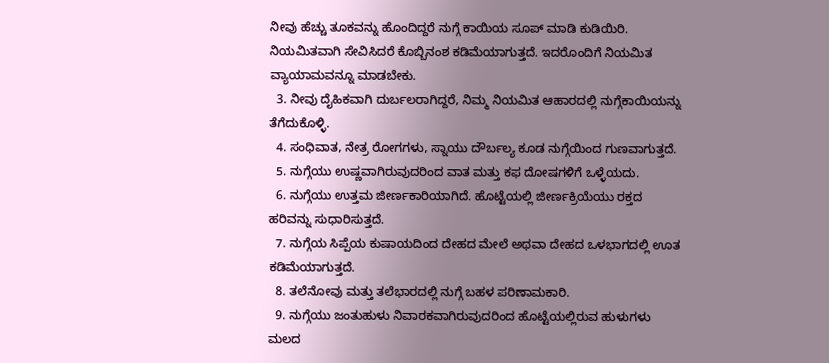ನೀವು ಹೆಚ್ಚು ತೂಕವನ್ನು ಹೊಂದಿದ್ದರೆ ನುಗ್ಗೆ ಕಾಯಿಯ ಸೂಪ್ ಮಾಡಿ ಕುಡಿಯಿರಿ. ನಿಯಮಿತವಾಗಿ ಸೇವಿಸಿದರೆ ಕೊಬ್ಬಿನಂಶ ಕಡಿಮೆಯಾಗುತ್ತದೆ. ಇದರೊಂದಿಗೆ ನಿಯಮಿತ ವ್ಯಾಯಾಮವನ್ನೂ ಮಾಡಬೇಕು.
  3. ನೀವು ದೈಹಿಕವಾಗಿ ದುರ್ಬಲರಾಗಿದ್ದರೆ, ನಿಮ್ಮ ನಿಯಮಿತ ಆಹಾರದಲ್ಲಿ ನುಗ್ಗೆಕಾಯಿಯನ್ನು ತೆಗೆದುಕೊಳ್ಳಿ.
  4. ಸಂಧಿವಾತ, ನೇತ್ರ ರೋಗಗಳು, ಸ್ನಾಯು ದೌರ್ಬಲ್ಯ ಕೂಡ ನುಗ್ಗೆಯಿಂದ ಗುಣವಾಗುತ್ತದೆ.
  5. ನುಗ್ಗೆಯು ಉಷ್ಣವಾಗಿರುವುದರಿಂದ ವಾತ ಮತ್ತು ಕಫ ದೋಷಗಳಿಗೆ ಒಳ್ಳೆಯದು.
  6. ನುಗ್ಗೆಯು ಉತ್ತಮ ಜೀರ್ಣಕಾರಿಯಾಗಿದೆ. ಹೊಟ್ಟೆಯಲ್ಲಿ ಜೀರ್ಣಕ್ರಿಯೆಯು ರಕ್ತದ ಹರಿವನ್ನು ಸುಧಾರಿಸುತ್ತದೆ.
  7. ನುಗ್ಗೆಯ ಸಿಪ್ಪೆಯ ಕುಷಾಯದಿಂದ ದೇಹದ ಮೇಲೆ ಅಥವಾ ದೇಹದ ಒಳಭಾಗದಲ್ಲಿ ಊತ ಕಡಿಮೆಯಾಗುತ್ತದೆ.
  8. ತಲೆನೋವು ಮತ್ತು ತಲೆಭಾರದಲ್ಲಿ ನುಗ್ಗೆ ಬಹಳ ಪರಿಣಾಮಕಾರಿ.
  9. ನುಗ್ಗೆಯು ಜಂತುಹುಳು ನಿವಾರಕವಾಗಿರುವುದರಿಂದ ಹೊಟ್ಟೆಯಲ್ಲಿರುವ ಹುಳುಗಳು ಮಲದ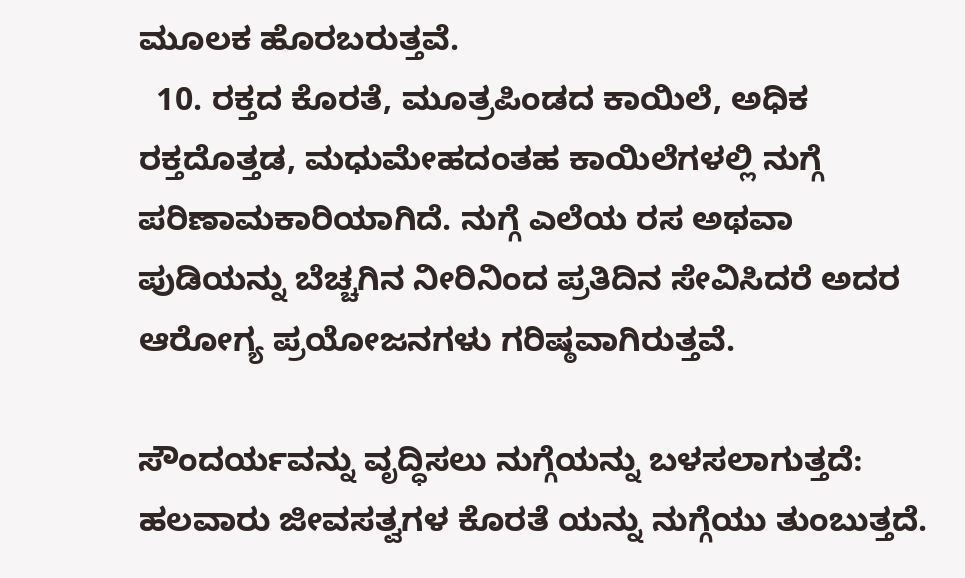ಮೂಲಕ ಹೊರಬರುತ್ತವೆ.
  10. ರಕ್ತದ ಕೊರತೆ, ಮೂತ್ರಪಿಂಡದ ಕಾಯಿಲೆ, ಅಧಿಕ ರಕ್ತದೊತ್ತಡ, ಮಧುಮೇಹದಂತಹ ಕಾಯಿಲೆಗಳಲ್ಲಿ ನುಗ್ಗೆ ಪರಿಣಾಮಕಾರಿಯಾಗಿದೆ. ನುಗ್ಗೆ ಎಲೆಯ ರಸ ಅಥವಾ ಪುಡಿಯನ್ನು ಬೆಚ್ಚಗಿನ ನೀರಿನಿಂದ ಪ್ರತಿದಿನ ಸೇವಿಸಿದರೆ ಅದರ ಆರೋಗ್ಯ ಪ್ರಯೋಜನಗಳು ಗರಿಷ್ಠವಾಗಿರುತ್ತವೆ.

ಸೌಂದರ್ಯವನ್ನು ವೃದ್ಧಿಸಲು ನುಗ್ಗೆಯನ್ನು ಬಳಸಲಾಗುತ್ತದೆ: ಹಲವಾರು ಜೀವಸತ್ವಗಳ ಕೊರತೆ ಯನ್ನು ನುಗ್ಗೆಯು ತುಂಬುತ್ತದೆ.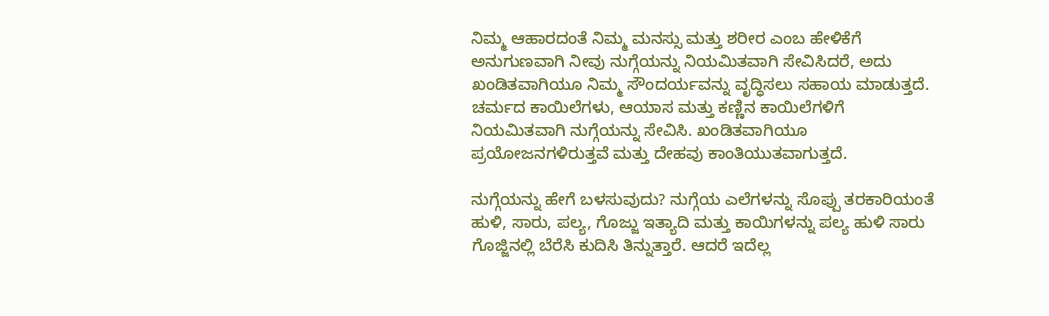ನಿಮ್ಮ ಆಹಾರದಂತೆ ನಿಮ್ಮ ಮನಸ್ಸು ಮತ್ತು ಶರೀರ ಎಂಬ ಹೇಳಿಕೆಗೆ ಅನುಗುಣವಾಗಿ ನೀವು ನುಗ್ಗೆಯನ್ನು ನಿಯಮಿತವಾಗಿ ಸೇವಿಸಿದರೆ, ಅದು ಖಂಡಿತವಾಗಿಯೂ ನಿಮ್ಮ ಸೌಂದರ್ಯವನ್ನು ವೃದ್ಧಿಸಲು ಸಹಾಯ ಮಾಡುತ್ತದೆ. ಚರ್ಮದ ಕಾಯಿಲೆಗಳು, ಆಯಾಸ ಮತ್ತು ಕಣ್ಣಿನ ಕಾಯಿಲೆಗಳಿಗೆ ನಿಯಮಿತವಾಗಿ ನುಗ್ಗೆಯನ್ನು ಸೇವಿಸಿ. ಖಂಡಿತವಾಗಿಯೂ ಪ್ರಯೋಜನಗಳಿರುತ್ತವೆ ಮತ್ತು ದೇಹವು ಕಾಂತಿಯುತವಾಗುತ್ತದೆ.

ನುಗ್ಗೆಯನ್ನು ಹೇಗೆ ಬಳಸುವುದು? ನುಗ್ಗೆಯ ಎಲೆಗಳನ್ನು ಸೊಪ್ಪು ತರಕಾರಿಯಂತೆ ಹುಳಿ, ಸಾರು, ಪಲ್ಯ, ಗೊಜ್ಜು ಇತ್ಯಾದಿ ಮತ್ತು ಕಾಯಿಗಳನ್ನು ಪಲ್ಯ ಹುಳಿ ಸಾರು ಗೊಜ್ಜಿನಲ್ಲಿ ಬೆರೆಸಿ ಕುದಿಸಿ ತಿನ್ನುತ್ತಾರೆ. ಆದರೆ ಇದೆಲ್ಲ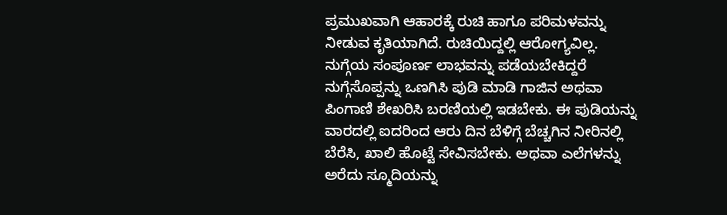ಪ್ರಮುಖವಾಗಿ ಆಹಾರಕ್ಕೆ ರುಚಿ ಹಾಗೂ ಪರಿಮಳವನ್ನು ನೀಡುವ ಕೃತಿಯಾಗಿದೆ. ರುಚಿಯಿದ್ದಲ್ಲಿ ಆರೋಗ್ಯವಿಲ್ಲ. ನುಗ್ಗೆಯ ಸಂಪೂರ್ಣ ಲಾಭವನ್ನು ಪಡೆಯಬೇಕಿದ್ದರೆ ನುಗ್ಗೆಸೊಪ್ಪನ್ನು ಒಣಗಿಸಿ ಪುಡಿ ಮಾಡಿ ಗಾಜಿನ ಅಥವಾ ಪಿಂಗಾಣಿ ಶೇಖರಿಸಿ ಬರಣಿಯಲ್ಲಿ ಇಡಬೇಕು. ಈ ಪುಡಿಯನ್ನು ವಾರದಲ್ಲಿ ಐದರಿಂದ ಆರು ದಿನ ಬೆಳಿಗ್ಗೆ ಬೆಚ್ಚಗಿನ ನೀರಿನಲ್ಲಿ ಬೆರೆಸಿ, ಖಾಲಿ ಹೊಟ್ಟೆ ಸೇವಿಸಬೇಕು. ಅಥವಾ ಎಲೆಗಳನ್ನು ಅರೆದು ಸ್ಮೂದಿಯನ್ನು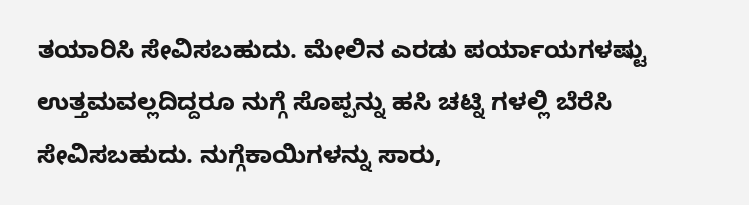ತಯಾರಿಸಿ ಸೇವಿಸಬಹುದು. ಮೇಲಿನ ಎರಡು ಪರ್ಯಾಯಗಳಷ್ಟು ಉತ್ತಮವಲ್ಲದಿದ್ದರೂ ನುಗ್ಗೆ ಸೊಪ್ಪನ್ನು ಹಸಿ ಚಟ್ನಿ ಗಳಲ್ಲಿ ಬೆರೆಸಿ ಸೇವಿಸಬಹುದು. ನುಗ್ಗೆಕಾಯಿಗಳನ್ನು ಸಾರು,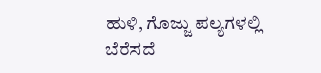ಹುಳಿ, ಗೊಜ್ಜು ಪಲ್ಯಗಳಲ್ಲಿ ಬೆರೆಸದೆ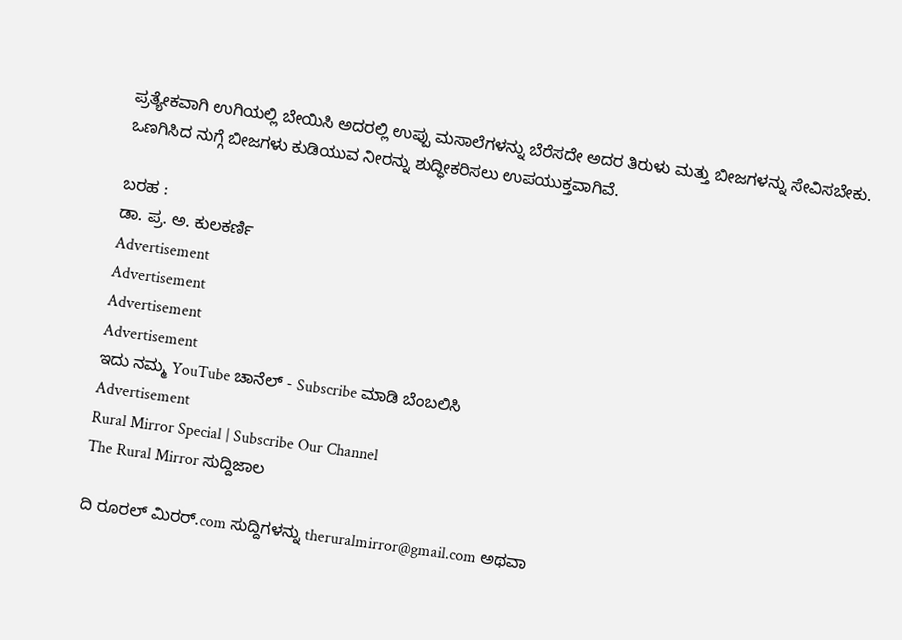ಪ್ರತ್ಯೇಕವಾಗಿ ಉಗಿಯಲ್ಲಿ ಬೇಯಿಸಿ ಅದರಲ್ಲಿ ಉಪ್ಪು ಮಸಾಲೆಗಳನ್ನು ಬೆರೆಸದೇ ಅದರ ತಿರುಳು ಮತ್ತು ಬೀಜಗಳನ್ನು ಸೇವಿಸಬೇಕು. ಒಣಗಿಸಿದ ನುಗ್ಗೆ ಬೀಜಗಳು ಕುಡಿಯುವ ನೀರನ್ನು ಶುದ್ಧೀಕರಿಸಲು ಉಪಯುಕ್ತವಾಗಿವೆ.

ಬರಹ :
ಡಾ. ಪ್ರ. ಅ. ಕುಲಕರ್ಣಿ
Advertisement
Advertisement
Advertisement
Advertisement
ಇದು ನಮ್ಮ YouTube ಚಾನೆಲ್ - Subscribe ಮಾಡಿ ಬೆಂಬಲಿಸಿ
Advertisement
Rural Mirror Special | Subscribe Our Channel
The Rural Mirror ಸುದ್ದಿಜಾಲ

ದಿ ರೂರಲ್‌ ಮಿರರ್.com ಸುದ್ದಿಗಳನ್ನು ‌theruralmirror@gmail.com ಅಥವಾ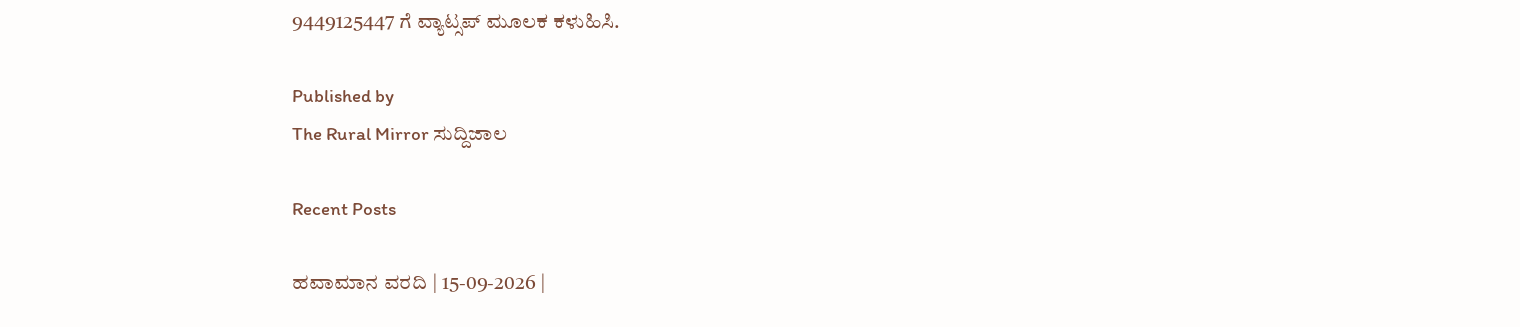9449125447 ಗೆ ವ್ಯಾಟ್ಸಪ್ ಮೂಲಕ ಕಳುಹಿಸಿ.

Published by
The Rural Mirror ಸುದ್ದಿಜಾಲ

Recent Posts

ಹವಾಮಾನ ವರದಿ | 15-09-2026 |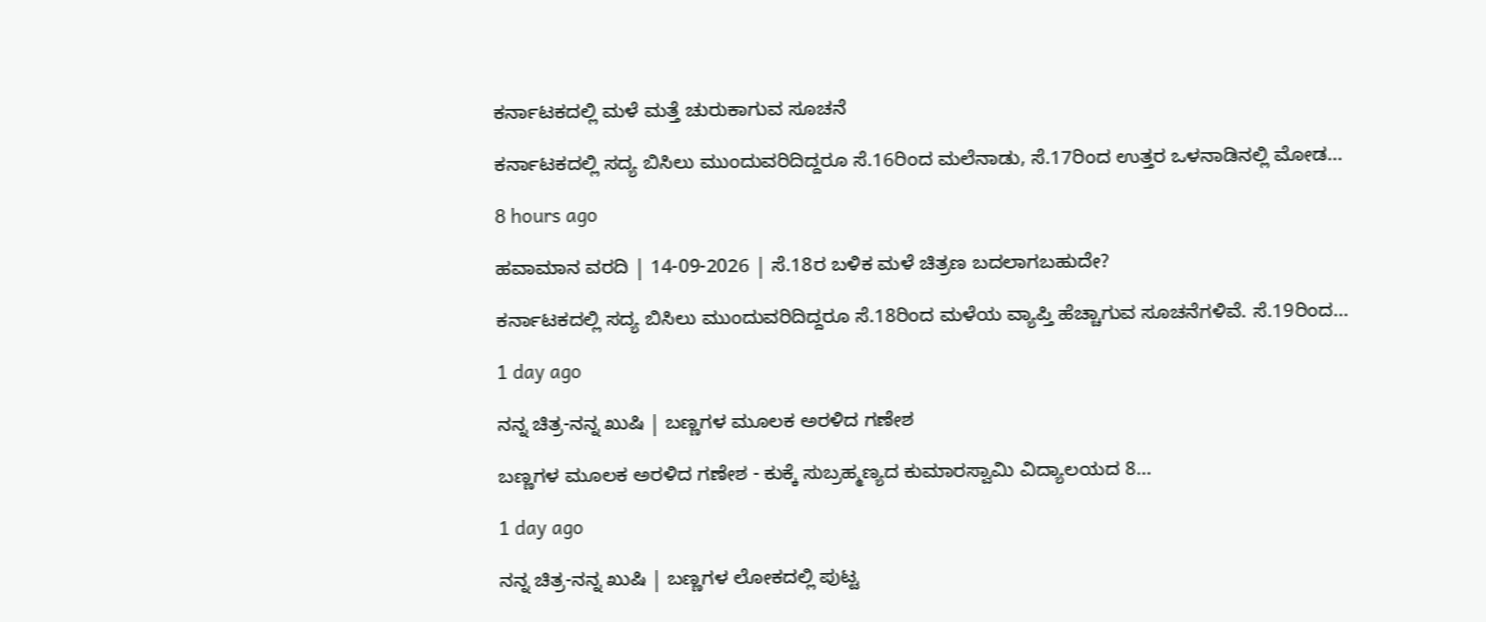ಕರ್ನಾಟಕದಲ್ಲಿ ಮಳೆ ಮತ್ತೆ ಚುರುಕಾಗುವ ಸೂಚನೆ

ಕರ್ನಾಟಕದಲ್ಲಿ ಸದ್ಯ ಬಿಸಿಲು ಮುಂದುವರಿದಿದ್ದರೂ ಸೆ.16ರಿಂದ ಮಲೆನಾಡು, ಸೆ.17ರಿಂದ ಉತ್ತರ ಒಳನಾಡಿನಲ್ಲಿ ಮೋಡ…

8 hours ago

ಹವಾಮಾನ ವರದಿ | 14-09-2026 | ಸೆ.18ರ ಬಳಿಕ ಮಳೆ ಚಿತ್ರಣ ಬದಲಾಗಬಹುದೇ?

ಕರ್ನಾಟಕದಲ್ಲಿ ಸದ್ಯ ಬಿಸಿಲು ಮುಂದುವರಿದಿದ್ದರೂ ಸೆ.18ರಿಂದ ಮಳೆಯ ವ್ಯಾಪ್ತಿ ಹೆಚ್ಚಾಗುವ ಸೂಚನೆಗಳಿವೆ. ಸೆ.19ರಿಂದ…

1 day ago

ನನ್ನ ಚಿತ್ರ-ನನ್ನ ಖುಷಿ | ಬಣ್ಣಗಳ ಮೂಲಕ ಅರಳಿದ ಗಣೇಶ

ಬಣ್ಣಗಳ ಮೂಲಕ ಅರಳಿದ ಗಣೇಶ - ಕುಕ್ಕೆ ಸುಬ್ರಹ್ಮಣ್ಯದ ಕುಮಾರಸ್ವಾಮಿ ವಿದ್ಯಾಲಯದ 8…

1 day ago

ನನ್ನ ಚಿತ್ರ-ನನ್ನ ಖುಷಿ | ಬಣ್ಣಗಳ ಲೋಕದಲ್ಲಿ ಪುಟ್ಟ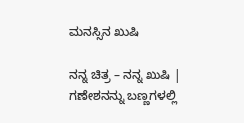ಮನಸ್ಸಿನ ಖುಷಿ

ನನ್ನ ಚಿತ್ರ – ನನ್ನ ಖುಷಿ | ಗಣೇಶನನ್ನು ಬಣ್ಣಗಳಲ್ಲಿ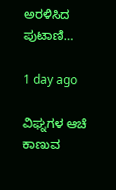ಅರಳಿಸಿದ ಪುಟಾಣಿ…

1 day ago

ವಿಘ್ನಗಳ ಆಚೆ ಕಾಣುವ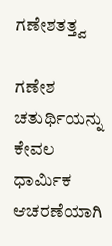ಗಣೇಶತತ್ತ್ವ

ಗಣೇಶ ಚತುರ್ಥಿಯನ್ನು ಕೇವಲ ಧಾರ್ಮಿಕ ಆಚರಣೆಯಾಗಿ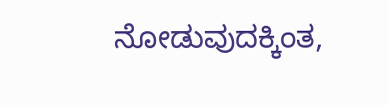ನೋಡುವುದಕ್ಕಿಂತ,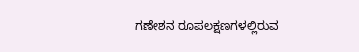ಗಣೇಶನ ರೂಪಲಕ್ಷಣಗಳಲ್ಲಿರುವ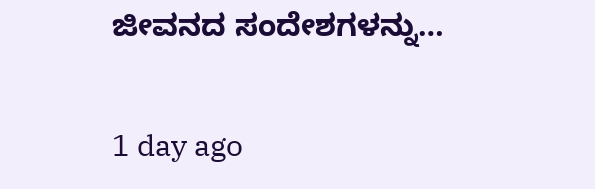ಜೀವನದ ಸಂದೇಶಗಳನ್ನು…

1 day ago